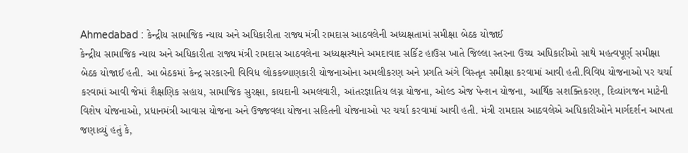Ahmedabad : કેન્દ્રીય સામાજિક ન્યાય અને અધિકારીતા રાજ્ય મંત્રી રામદાસ આઠવલેની અધ્યક્ષતામાં સમીક્ષા બેઠક યોજાઈ
કેન્દ્રીય સામાજિક ન્યાય અને અધિકારીતા રાજ્ય મંત્રી રામદાસ આઠવલેના અધ્યક્ષસ્થાને અમદાવાદ સર્કિટ હાઉસ ખાતે જિલ્લા સ્તરના ઉચ્ચ અધિકારીઓ સાથે મહત્વપૂર્ણ સમીક્ષા બેઠક યોજાઈ હતી. આ બેઠકમાં કેન્દ્ર સરકારની વિવિધ લોકકલ્યાણકારી યોજનાઓના અમલીકરણ અને પ્રગતિ અંગે વિસ્તૃત સમીક્ષા કરવામાં આવી હતી.વિવિધ યોજનાઓ પર ચર્ચા કરવામાં આવી જેમાં શૈક્ષણિક સહાય, સામાજિક સુરક્ષા, કાયદાની અમલવારી, આંતરજ્ઞાતિય લગ્ન યોજના, ઓલ્ડ એજ પેન્શન યોજના, આર્થિક સશક્તિકરણ, દિવ્યાંગજન માટેની વિશેષ યોજનાઓ, પ્રધાનમંત્રી આવાસ યોજના અને ઉજ્જવલા યોજના સહિતની યોજનાઓ પર ચર્ચા કરવામાં આવી હતી. મંત્રી રામદાસ આઠવલેએ અધિકારીઓને માર્ગદર્શન આપતા જણાવ્યું હતું કે,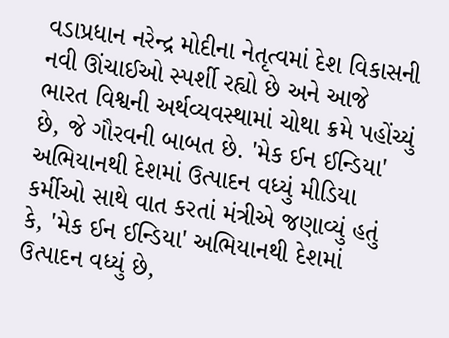વડાપ્રધાન નરેન્દ્ર મોદીના નેતૃત્વમાં દેશ વિકાસની નવી ઊંચાઈઓ સ્પર્શી રહ્યો છે અને આજે ભારત વિશ્વની અર્થવ્યવસ્થામાં ચોથા ક્રમે પહોંચ્યું છે, જે ગૌરવની બાબત છે. 'મેક ઈન ઈન્ડિયા' અભિયાનથી દેશમાં ઉત્પાદન વધ્યું મીડિયા કર્મીઓ સાથે વાત કરતાં મંત્રીએ જણાવ્યું હતું કે, 'મેક ઈન ઈન્ડિયા' અભિયાનથી દેશમાં ઉત્પાદન વધ્યું છે,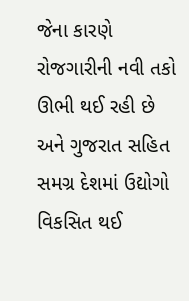જેના કારણે રોજગારીની નવી તકો ઊભી થઈ રહી છે અને ગુજરાત સહિત સમગ્ર દેશમાં ઉદ્યોગો વિકસિત થઈ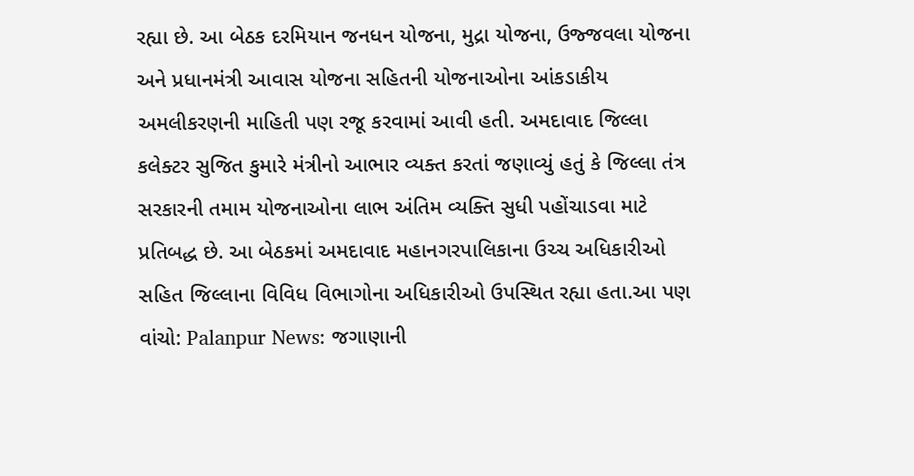રહ્યા છે. આ બેઠક દરમિયાન જનધન યોજના, મુદ્રા યોજના, ઉજ્જવલા યોજના અને પ્રધાનમંત્રી આવાસ યોજના સહિતની યોજનાઓના આંકડાકીય અમલીકરણની માહિતી પણ રજૂ કરવામાં આવી હતી. અમદાવાદ જિલ્લા કલેક્ટર સુજિત કુમારે મંત્રીનો આભાર વ્યક્ત કરતાં જણાવ્યું હતું કે જિલ્લા તંત્ર સરકારની તમામ યોજનાઓના લાભ અંતિમ વ્યક્તિ સુધી પહોંચાડવા માટે પ્રતિબદ્ધ છે. આ બેઠકમાં અમદાવાદ મહાનગરપાલિકાના ઉચ્ચ અધિકારીઓ સહિત જિલ્લાના વિવિધ વિભાગોના અધિકારીઓ ઉપસ્થિત રહ્યા હતા.આ પણ વાંચો: Palanpur News: જગાણાની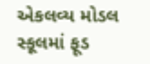એકલવ્ય મોડલ સ્કૂલમાં ફૂડ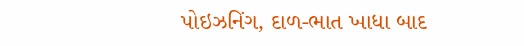પોઇઝનિંગ, દાળ-ભાત ખાધા બાદ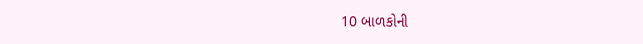10 બાળકોની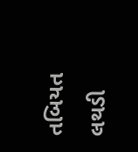તબિયત લથડી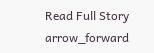Read Full Story arrow_forward